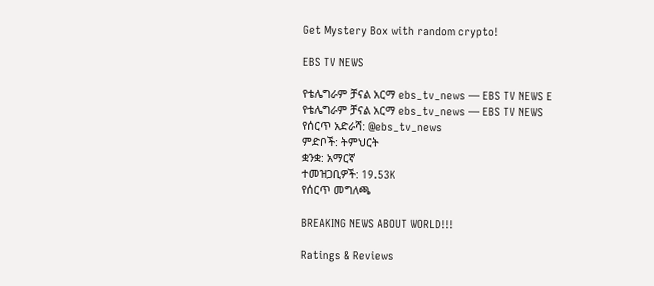Get Mystery Box with random crypto!

EBS TV NEWS

የቴሌግራም ቻናል አርማ ebs_tv_news — EBS TV NEWS E
የቴሌግራም ቻናል አርማ ebs_tv_news — EBS TV NEWS
የሰርጥ አድራሻ: @ebs_tv_news
ምድቦች: ትምህርት
ቋንቋ: አማርኛ
ተመዝጋቢዎች: 19.53K
የሰርጥ መግለጫ

BREAKING NEWS ABOUT WORLD!!!

Ratings & Reviews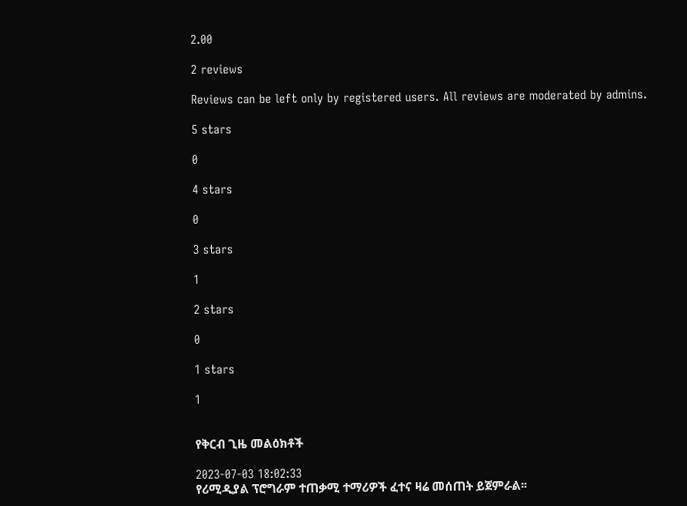2.00

2 reviews

Reviews can be left only by registered users. All reviews are moderated by admins.

5 stars

0

4 stars

0

3 stars

1

2 stars

0

1 stars

1


የቅርብ ጊዜ መልዕክቶች

2023-07-03 18:02:33
የሪሚዲያል ፕሮግራም ተጠቃሚ ተማሪዎች ፈተና ዛሬ መሰጠት ይጀምራል፡፡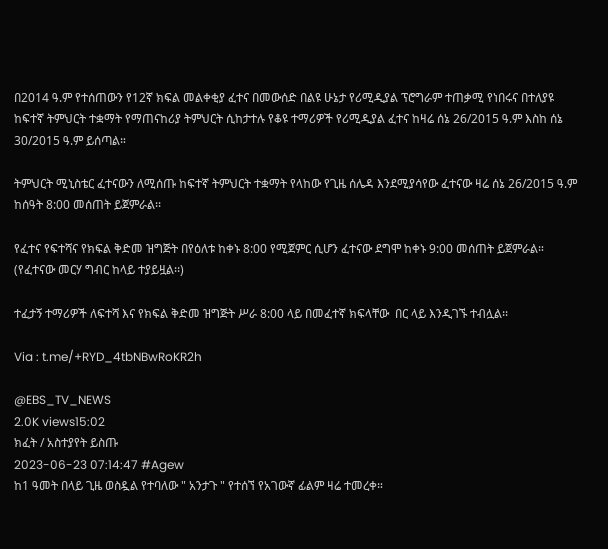በ2014 ዓ.ም የተሰጠውን የ12ኛ ክፍል መልቀቂያ ፈተና በመውሰድ በልዩ ሁኔታ የሪሚዲያል ፕሮግራም ተጠቃሚ የነበሩና በተለያዩ ከፍተኛ ትምህርት ተቋማት የማጠናከሪያ ትምህርት ሲከታተሉ የቆዩ ተማሪዎች የሪሚዲያል ፈተና ከዛሬ ሰኔ 26/2015 ዓ.ም እስከ ሰኔ 30/2015 ዓ.ም ይሰጣል።

ትምህርት ሚኒስቴር ፈተናውን ለሚሰጡ ከፍተኛ ትምህርት ተቋማት የላከው የጊዜ ሰሌዳ እንደሚያሳየው ፈተናው ዛሬ ሰኔ 26/2015 ዓ.ም ከሰዓት 8:00 መሰጠት ይጀምራል፡፡

የፈተና የፍተሻና የክፍል ቅድመ ዝግጅት በየዕለቱ ከቀኑ 8:00 የሚጀምር ሲሆን ፈተናው ደግሞ ከቀኑ 9:00 መሰጠት ይጀምራል። (የፈተናው መርሃ ግብር ከላይ ተያይዟል፡፡)

ተፈታኝ ተማሪዎች ለፍተሻ እና የክፍል ቅድመ ዝግጅት ሥራ 8:00 ላይ በመፈተኛ ክፍላቸው  በር ላይ እንዲገኙ ተብሏል፡፡

Via : t.me/+RYD_4tbNBwRoKR2h

@EBS_TV_NEWS
2.0K views15:02
ክፈት / አስተያየት ይስጡ
2023-06-23 07:14:47 #Agew
ከ1 ዓመት በላይ ጊዜ ወስዷል የተባለው " አንታጉ " የተሰኘ የአገውኛ ፊልም ዛሬ ተመረቀ።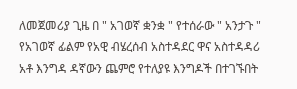ለመጀመሪያ ጊዜ በ " አገወኛ ቋንቋ " የተሰራው " አንታጉ " የአገወኛ ፊልም የአዊ ብሄረሰብ አስተዳደር ዋና አስተዳዳሪ አቶ እንግዳ ዳኛውን ጨምሮ የተለያዩ እንግዶች በተገኙበት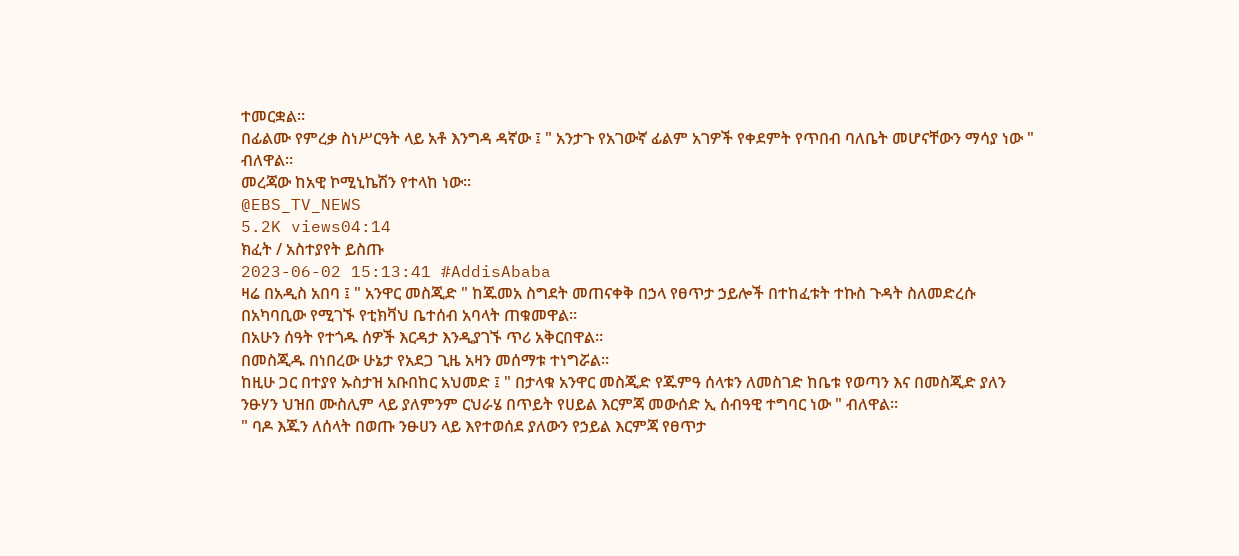ተመርቋል።
በፊልሙ የምረቃ ስነሥርዓት ላይ አቶ እንግዳ ዳኛው ፤ " አንታጉ የአገውኛ ፊልም አገዎች የቀደምት የጥበብ ባለቤት መሆናቸውን ማሳያ ነው " ብለዋል።
መረጃው ከአዊ ኮሚኒኬሽን የተላከ ነው።
@EBS_TV_NEWS
5.2K views04:14
ክፈት / አስተያየት ይስጡ
2023-06-02 15:13:41 #AddisAbaba
ዛሬ በአዲስ አበባ ፤ " አንዋር መስጂድ " ከጁመአ ስግደት መጠናቀቅ በኃላ የፀጥታ ኃይሎች በተከፈቱት ተኩስ ጉዳት ስለመድረሱ በአካባቢው የሚገኙ የቲክቫህ ቤተሰብ አባላት ጠቁመዋል።
በአሁን ሰዓት የተጎዱ ሰዎች እርዳታ እንዲያገኙ ጥሪ አቅርበዋል።
በመስጂዱ በነበረው ሁኔታ የአደጋ ጊዜ አዛን መሰማቱ ተነግሯል።
ከዚሁ ጋር በተያየ ኡስታዝ አቡበከር አህመድ ፤ " በታላቁ አንዋር መስጂድ የጁምዓ ሰላቱን ለመስገድ ከቤቱ የወጣን እና በመስጂድ ያለን ንፁሃን ህዝበ ሙስሊም ላይ ያለምንም ርህራሄ በጥይት የሀይል እርምጃ መውሰድ ኢ ሰብዓዊ ተግባር ነው " ብለዋል።
" ባዶ እጁን ለሰላት በወጡ ንፁሀን ላይ እየተወሰደ ያለውን የኃይል እርምጃ የፀጥታ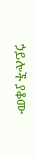ኃይሎች ያቆሙ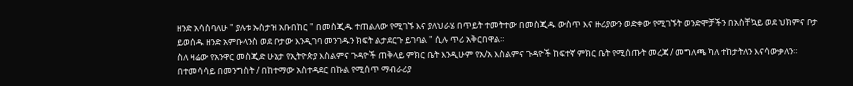ዘንድ አሳስባለሁ " ያሉቱ ኡስታዝ አቡበከር " በመስጂዱ ተጠልለው የሚገኙ እና ያለህራሄ በጥይት ተመትተው በመስጂዱ ውስጥ እና ዙሪያውን ወድቀው የሚገኙት ወንድሞቻችን በአስቸኳይ ወደ ህክምና ቦታ ይወሰዱ ዘንድ አምቡላንስ ወደ ቦታው እንዲገባ መንገዱን ክፍት ልታደርጉ ይገባል " ሲሉ ጥሪ አቅርበዋል።
ስለ ዛሬው የአንዋር መስጂድ ሁኔታ የኢትዮጵያ እስልምና ጉዳዮች ጠቅላይ ምክር ቤት እንዲሁም የአ/አ እስልምና ጉዳዮች ከፍተኛ ምክር ቤት የሚሰጡት መረጃ / መግለጫ ካለ ተከታትለን እናሳውቃለን።
በተመሳሳይ በመንግስት / በከተማው አስተዳደር በኩል የሚሰጥ ማብራሪያ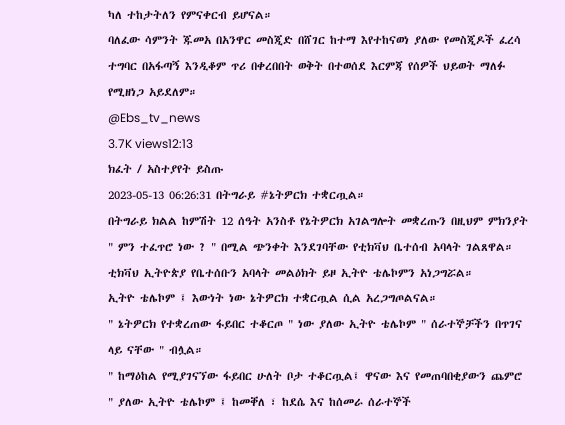ካለ ተከታትለን የምናቀርብ ይሆናል።
ባለፈው ሳምንት ጁመአ በአንዋር መስጂድ በሸገር ከተማ እየተከናወነ ያለው የመስጂዶች ፈረሳ ተግባር በአፋጣኝ እንዲቆም ጥሪ በቀረበበት ወቅት በተወሰደ እርምጃ የሰዎች ህይወት ማለፉ የሚዘነጋ አይደለም።
@Ebs_tv_news
3.7K views12:13
ክፈት / አስተያየት ይስጡ
2023-05-13 06:26:31 በትግራይ #ኔትዎርክ ተቋርጧል።
በትግራይ ክልል ከምሽት 12 ሰዓት አንስቶ የኔትዎርክ አገልግሎት መቋረጡን በዚህም ምክንያት " ምን ተፈጥሮ ነው ? " በሚል ጭንቀት እንደገባቸው የቲክቫህ ቤተሰብ አባላት ገልጸዋል።
ቲክቫህ ኢትዮጵያ የቤተሰቡን አባላት መልዕክት ይዞ ኢትዮ ቴሌኮምን አነጋግሯል።
ኢትዮ ቴሌኮም ፤ እውነት ነው ኔትዎርክ ተቋርጧል ሲል አረጋግጦልናል።
" ኔትዎርክ የተቋረጠው ፋይበር ተቆርጦ " ነው ያለው ኢትዮ ቴሌኮም " ሰራተኞቻችን በጥገና ላይ ናቸው " ብሏል።
" ከማዕከል የሚያገናኘው ፋይበር ሁለት ቦታ ተቆርጧል፤ ዋናው እና የመጠባበቂያውን ጨምሮ " ያለው ኢትዮ ቴሌኮም ፤ ከመቐለ ፣ ከደሴ እና ከሰመራ ሰራተኞች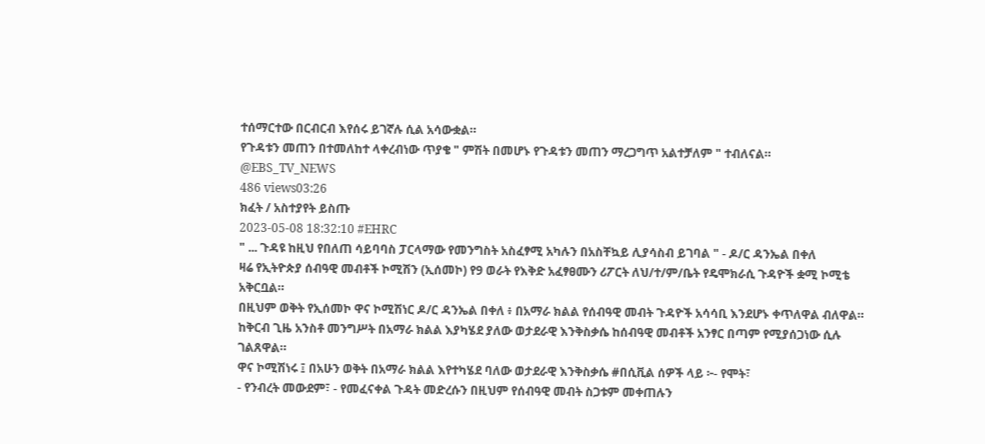ተሰማርተው በርብርብ እየሰሩ ይገኛሉ ሲል አሳውቋል።
የጉዳቱን መጠን በተመለከተ ላቀረብነው ጥያቄ " ምሽት በመሆኑ የጉዳቱን መጠን ማረጋግጥ አልተቻለም " ተብለናል።
@EBS_TV_NEWS
486 views03:26
ክፈት / አስተያየት ይስጡ
2023-05-08 18:32:10 #EHRC
" ... ጉዳዩ ከዚህ የበለጠ ሳይባባስ ፓርላማው የመንግስት አስፈፃሚ አካሉን በአስቸኳይ ሊያሳስብ ይገባል " - ዶ/ር ዳንኤል በቀለ
ዛሬ የኢትዮጵያ ሰብዓዊ መብቶች ኮሚሽን (ኢሰመኮ) የ9 ወራት የእቅድ አፈፃፀሙን ሪፖርት ለህ/ተ/ም/ቤት የዴሞክራሲ ጉዳዮች ቋሚ ኮሚቴ አቅርቧል።
በዚህም ወቅት የኢሰመኮ ዋና ኮሚሽነር ዶ/ር ዳንኤል በቀለ ፥ በአማራ ክልል የሰብዓዊ መብት ጉዳዮች አሳሳቢ እንደሆኑ ቀጥለዋል ብለዋል።
ከቅርብ ጊዜ አንስቶ መንግሥት በአማራ ክልል እያካሄደ ያለው ወታደራዊ እንቅስቃሴ ከሰብዓዊ መብቶች አንፃር በጣም የሚያሰጋነው ሲሉ ገልጸዋል።
ዋና ኮሚሽነሩ ፤ በአሁን ወቅት በአማራ ክልል እየተካሄደ ባለው ወታደራዊ እንቅስቃሴ #በሲቪል ሰዎች ላይ ፦- የሞት፣
- የንብረት መውደም፣ - የመፈናቀል ጉዳት መድረሱን በዚህም የሰብዓዊ መብት ስጋቱም መቀጠሉን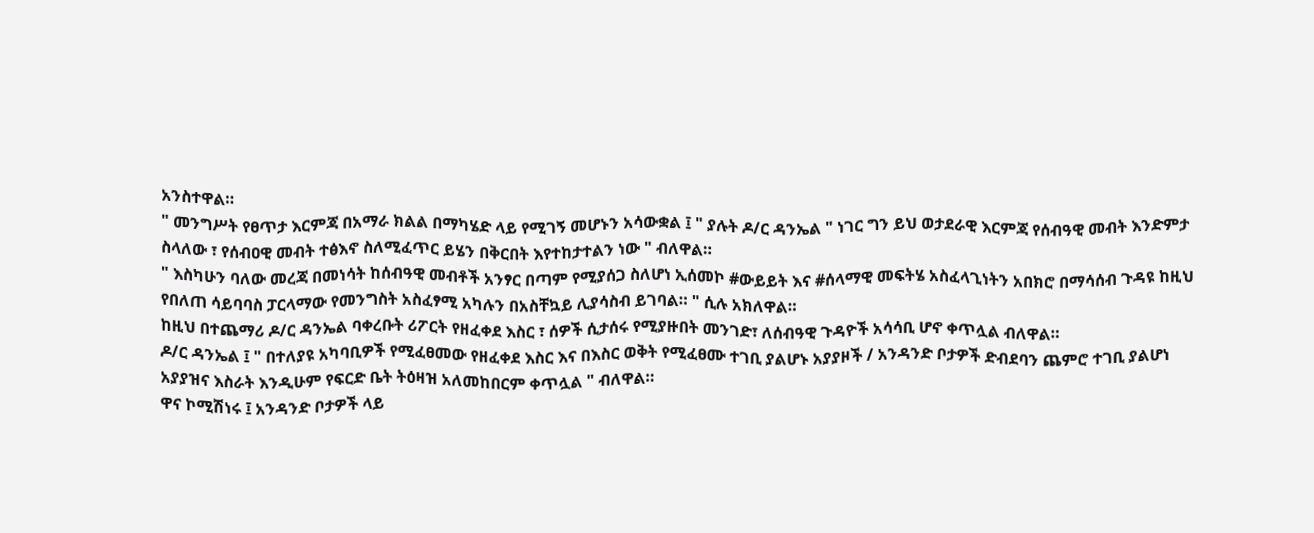አንስተዋል።
" መንግሥት የፀጥታ እርምጃ በአማራ ክልል በማካሄድ ላይ የሚገኝ መሆኑን አሳውቋል ፤ " ያሉት ዶ/ር ዳንኤል " ነገር ግን ይህ ወታደራዊ እርምጃ የሰብዓዊ መብት እንድምታ ስላለው ፣ የሰብዐዊ መብት ተፅእኖ ስለሚፈጥር ይሄን በቅርበት እየተከታተልን ነው " ብለዋል።
" እስካሁን ባለው መረጃ በመነሳት ከሰብዓዊ መብቶች አንፃር በጣም የሚያሰጋ ስለሆነ ኢሰመኮ #ውይይት እና #ሰላማዊ መፍትሄ አስፈላጊነትን አበክሮ በማሳሰብ ጉዳዩ ከዚህ የበለጠ ሳይባባስ ፓርላማው የመንግስት አስፈፃሚ አካሉን በአስቸኳይ ሊያሳስብ ይገባል። " ሲሉ አክለዋል።
ከዚህ በተጨማሪ ዶ/ር ዳንኤል ባቀረቡት ሪፖርት የዘፈቀደ እስር ፣ ሰዎች ሲታሰሩ የሚያዙበት መንገድ፣ ለሰብዓዊ ጉዳዮች አሳሳቢ ሆኖ ቀጥሏል ብለዋል።
ዶ/ር ዳንኤል ፤ " በተለያዩ አካባቢዎች የሚፈፀመው የዘፈቀደ እስር እና በእስር ወቅት የሚፈፀሙ ተገቢ ያልሆኑ አያያዞች / አንዳንድ ቦታዎች ድብደባን ጨምሮ ተገቢ ያልሆነ አያያዝና እስራት እንዲሁም የፍርድ ቤት ትዕዛዝ አለመከበርም ቀጥሏል " ብለዋል።
ዋና ኮሚሽነሩ ፤ አንዳንድ ቦታዎች ላይ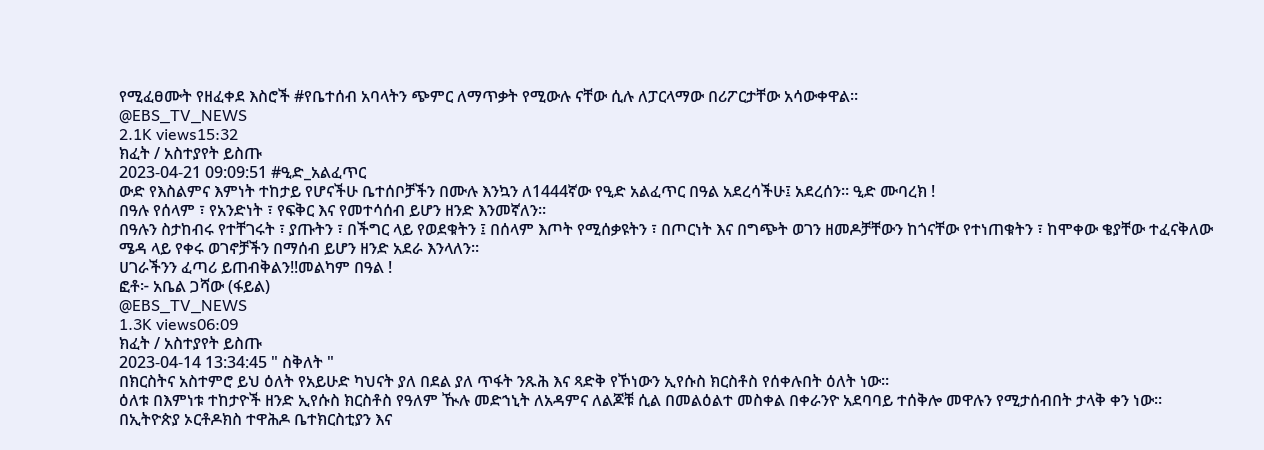የሚፈፀሙት የዘፈቀደ እስሮች #የቤተሰብ አባላትን ጭምር ለማጥቃት የሚውሉ ናቸው ሲሉ ለፓርላማው በሪፖርታቸው አሳውቀዋል።
@EBS_TV_NEWS
2.1K views15:32
ክፈት / አስተያየት ይስጡ
2023-04-21 09:09:51 #ዒድ_አልፈጥር
ውድ የእስልምና እምነት ተከታይ የሆናችሁ ቤተሰቦቻችን በሙሉ እንኳን ለ1444ኛው የዒድ አልፈጥር በዓል አደረሳችሁ፤ አደረሰን። ዒድ ሙባረክ !
በዓሉ የሰላም ፣ የአንድነት ፣ የፍቅር እና የመተሳሰብ ይሆን ዘንድ እንመኛለን።
በዓሉን ስታከብሩ የተቸገሩት ፣ ያጡትን ፣ በችግር ላይ የወደቁትን ፤ በሰላም እጦት የሚሰቃዩትን ፣ በጦርነት እና በግጭት ወገን ዘመዶቻቸውን ከጎናቸው የተነጠቁትን ፣ ከሞቀው ቄያቸው ተፈናቅለው ሜዳ ላይ የቀሩ ወገኖቻችን በማሰብ ይሆን ዘንድ አደራ እንላለን።
ሀገራችንን ፈጣሪ ይጠብቅልን!!መልካም በዓል !
ፎቶ፦ አቤል ጋሻው (ፋይል)
@EBS_TV_NEWS
1.3K views06:09
ክፈት / አስተያየት ይስጡ
2023-04-14 13:34:45 " ስቅለት "
በክርስትና አስተምሮ ይህ ዕለት የአይሁድ ካህናት ያለ በደል ያለ ጥፋት ንጹሕ እና ጻድቅ የኾነውን ኢየሱስ ክርስቶስ የሰቀሉበት ዕለት ነው።
ዕለቱ በእምነቱ ተከታዮች ዘንድ ኢየሱስ ክርስቶስ የዓለም ዂሉ መድኀኒት ለአዳምና ለልጆቹ ሲል በመልዕልተ መስቀል በቀራንዮ አደባባይ ተሰቅሎ መዋሉን የሚታሰብበት ታላቅ ቀን ነው።
በኢትዮጵያ ኦርቶዶክስ ተዋሕዶ ቤተክርስቲያን እና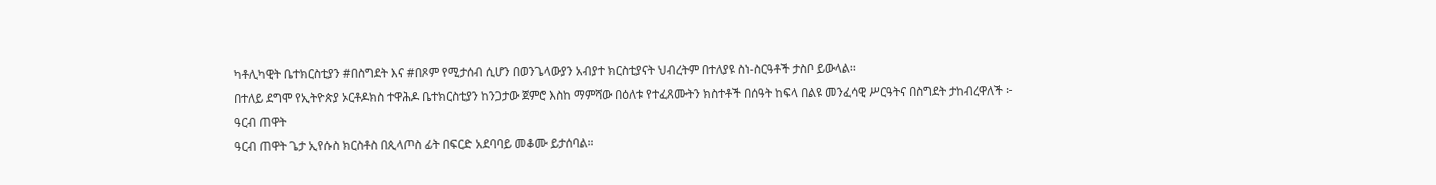ካቶሊካዊት ቤተክርስቲያን #በስግደት እና #በጾም የሚታሰብ ሲሆን በወንጌላውያን አብያተ ክርስቲያናት ህብረትም በተለያዩ ስነ-ስርዓቶች ታስቦ ይውላል፡፡
በተለይ ደግሞ የኢትዮጵያ ኦርቶዶክስ ተዋሕዶ ቤተክርስቲያን ከንጋታው ጀምሮ እስከ ማምሻው በዕለቱ የተፈጸሙትን ክስተቶች በሰዓት ከፍላ በልዩ መንፈሳዊ ሥርዓትና በስግደት ታከብረዋለች ፦
ዓርብ ጠዋት
ዓርብ ጠዋት ጌታ ኢየሱስ ክርስቶስ በጲላጦስ ፊት በፍርድ አደባባይ መቆሙ ይታሰባል።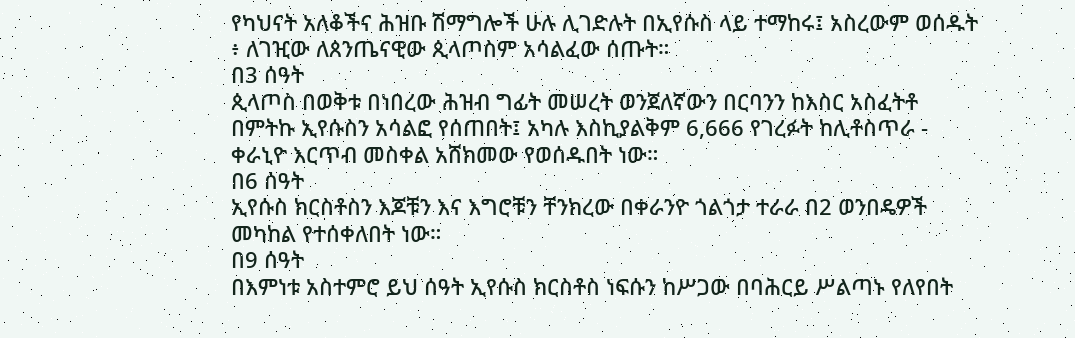የካህናት አለቆችና ሕዝቡ ሽማግሎች ሁሉ ሊገድሉት በኢየሱስ ላይ ተማከሩ፤ አስረውም ወሰዱት ፥ ለገዢው ለጰንጤናዊው ጲላጦስም አሳልፈው ሰጡት።
በ3 ሰዓት
ጲላጦስ በወቅቱ በነበረው ሕዝብ ግፊት መሠረት ወንጀለኛውን በርባንን ከእስር አስፈትቶ በምትኩ ኢየሱስን አሳልፎ የሰጠበት፤ አካሉ እስኪያልቅም 6,666 የገረፉት ከሊቶስጥራ - ቀራኒዮ እርጥብ መስቀል አሸክመው የወሰዱበት ነው።
በ6 ሰዓት
ኢየሱስ ክርስቶስን እጆቹን እና እግሮቹን ቸንክረው በቀራንዮ ጎልጎታ ተራራ በ2 ወንበዴዎች መካከል የተሰቀለበት ነው።
በ9 ሰዓት
በእምነቱ አስተምሮ ይህ ሰዓት ኢየሱስ ክርስቶስ ነፍሱን ከሥጋው በባሕርይ ሥልጣኑ የለየበት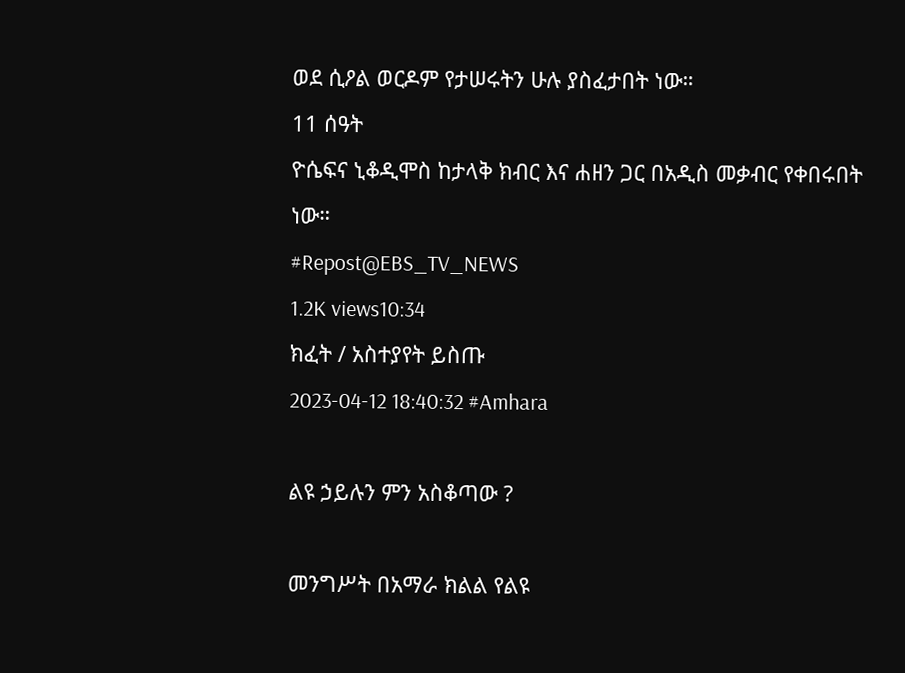ወደ ሲዖል ወርዶም የታሠሩትን ሁሉ ያስፈታበት ነው።
11 ሰዓት
ዮሴፍና ኒቆዲሞስ ከታላቅ ክብር እና ሐዘን ጋር በአዲስ መቃብር የቀበሩበት ነው።
#Repost@EBS_TV_NEWS
1.2K views10:34
ክፈት / አስተያየት ይስጡ
2023-04-12 18:40:32 #Amhara

ልዩ ኃይሉን ምን አስቆጣው ?

መንግሥት በአማራ ክልል የልዩ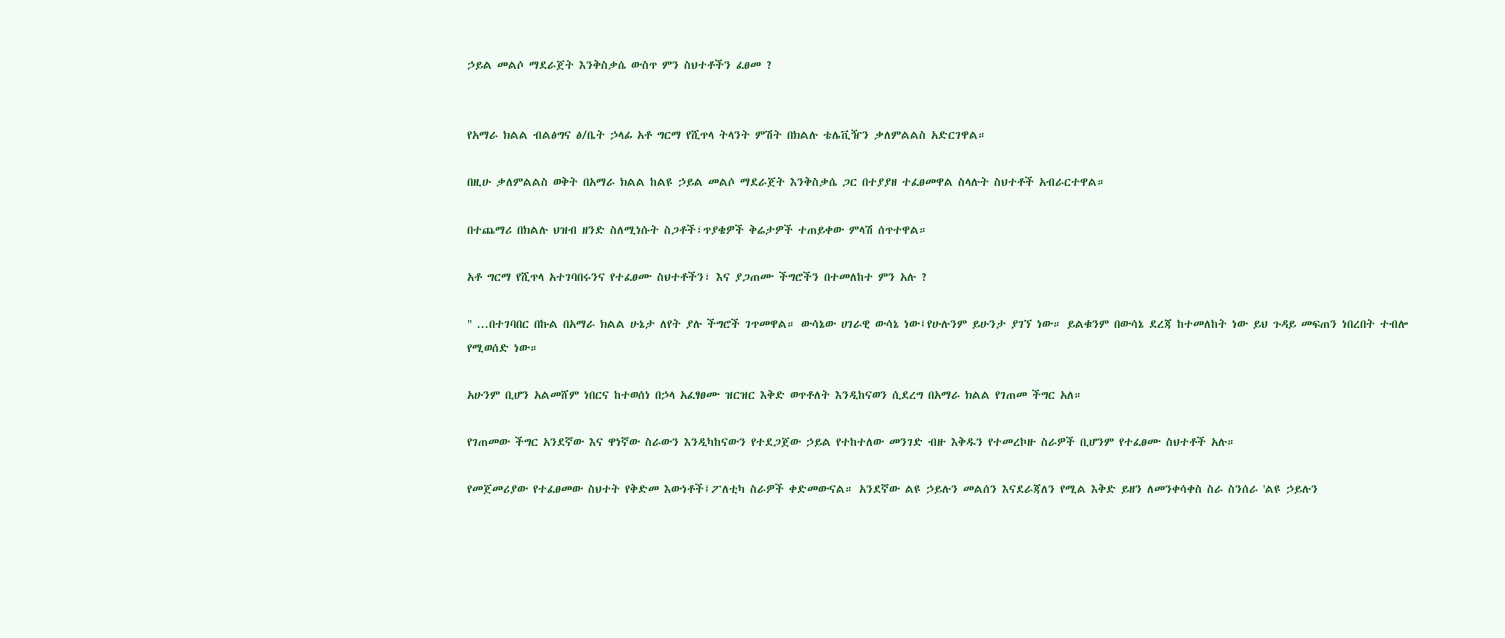ኃይል መልሶ ማደራጀት እንቅስቃሴ ውስጥ ምን ስህተቶችን ፈፀመ ?


የአማራ ክልል ብልፅግና ፅ/ቤት ኃላፊ አቶ ግርማ የሺጥላ ትላንት ምሽት በክልሉ ቴሌቪዥን ቃለምልልስ አድርገዋል።

በዚሁ ቃለምልልስ ወቅት በአማራ ክልል ከልዩ ኃይል መልሶ ማደራጀት እንቅስቃሴ ጋር በተያያዘ ተፈፀመዋል ስላሉት ስህተቶች አብራርተዋል።

በተጨማሪ በክልሉ ህዝብ ዘንድ ስለሚነሱት ስጋቶች፣ጥያቄዎች ቅሬታዎች ተጠይቀው ምላሽ ሰጥተዋል።

አቶ ግርማ የሺጥላ አተገባበሩንና የተፈፀሙ ስህተቶችን፣ እና ያጋጠሙ ችግሮችን በተመለከተ ምን አሉ ?

" ...በተገባበር በኩል በአማራ ክልል ሁኔታ ለየት ያሉ ችግሮች ገጥመዋል። ውሳኔው ሀገራዊ ውሳኔ ነው፤የሁሉንም ይሁንታ ያገኘ ነው። ይልቁንም በውሳኔ ደረጃ ከተመለከት ነው ይህ ጉዳይ መፍጠን ነበረበት ተብሎ የሚወሰድ ነው።

አሁንም ቢሆን አልመሸም ነበርና ከተወሰነ በኃላ አፈፃፀሙ ዝርዝር እቅድ ወጥቶለት እንዲከናወን ሲደረግ በአማራ ክልል የገጠመ ችግር አለ።

የገጠመው ችግር አንደኛው እና ዋነኛው ስራውን እንዲካከናውን የተደጋጀው ኃይል የተከተለው መንገድ ብዙ እቅዱን የተመረኮዙ ስራዎች ቢሆንም የተፈፀሙ ስህተቶች አሉ።

የመጀመሪያው የተፈፀመው ስህተት የቅድመ እውነቶች፤ፖለቲካ ስራዎች ቀድመውናል። አንደኛው ልዩ ኃይሉን መልሰን እናደራጃለን የሚል እቅድ ይዘን ለመንቀሳቀስ ስራ ስንሰራ 'ልዩ ኃይሉን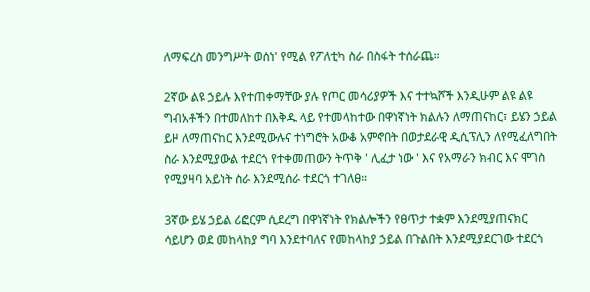ለማፍረስ መንግሥት ወሰነ' የሚል የፖለቲካ ስራ በስፋት ተሰራጨ።

2ኛው ልዩ ኃይሉ እየተጠቀማቸው ያሉ የጦር መሳሪያዎች እና ተተኳሾች እንዲሁም ልዩ ልዩ ግብአቶችን በተመለከተ በእቅዱ ላይ የተመላከተው በዋነኛነት ክልሉን ለማጠናከር፣ ይሄን ኃይል ይዞ ለማጠናከር እንደሚውሉና ተነግሮት አውቆ አምኖበት በወታደራዊ ዲሲፕሊን ለየሚፈለግበት ስራ እንደሚያውል ተደርጎ የተቀመጠውን ትጥቅ ' ሊፈታ ነው ' እና የአማራን ክብር እና ሞገስ የሚያዛባ አይነት ስራ እንደሚሰራ ተደርጎ ተገለፀ።

3ኛው ይሄ ኃይል ሪፎርም ሲደረግ በዋነኛነት የክልሎችን የፀጥታ ተቋም እንደሚያጠናክር ሳይሆን ወደ መከላከያ ግባ እንደተባለና የመከላከያ ኃይል በጉልበት እንደሚያደርገው ተደርጎ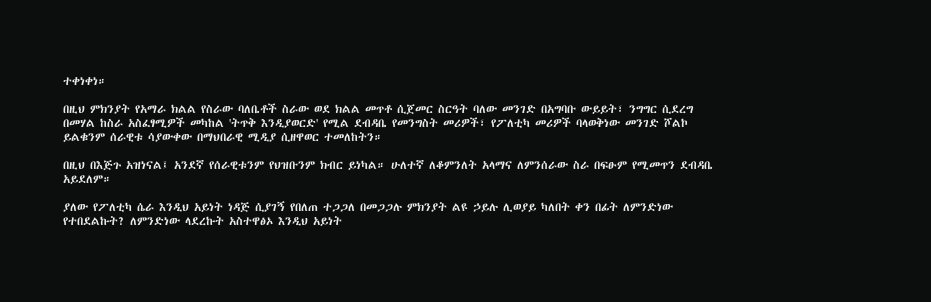ተቀነቀነ።

በዚህ ምክንያት የአማራ ክልል የስራው ባለቤቶች ስራው ወደ ክልል መጥቶ ሲጀመር ስርዓት ባለው መንገድ በአግባቡ ውይይት፣ ንግግር ሲደረግ በመሃል ከስራ አስፈፃሚዎች መካከል 'ትጥቅ እንዲያወርድ' የሚል ደብዳቤ የመንግስት መሪዎች፣ የፖለቲካ መሪዎች ባላወቅነው መንገድ ሾልኮ ይልቁንም ሰራዊቱ ሳያውቀው በማህበራዊ ሚዲያ ሲዘዋወር ተመለከትን።

በዚህ በእጅጉ አዝነናል፤ አንደኛ የሰራዊቱንም የህዝቡንም ክብር ይነካል። ሁለተኛ ለቆምንለት አላማና ለምንሰራው ስራ በፍፁም የሚመጥን ደብዳቤ አይደለም።

ያለው የፖለቲካ ሴራ እንዲህ አይነት ነዳጅ ሲያገኝ የበለጠ ተጋጋለ በመጋጋሉ ምክንያት ልዩ ኃይሉ ሊወያይ ካለበት ቀን በፊት ለምንድነው የተበደልኩት? ለምንድነው ላደረኩት አስተዋፅኦ እንዲህ አይነት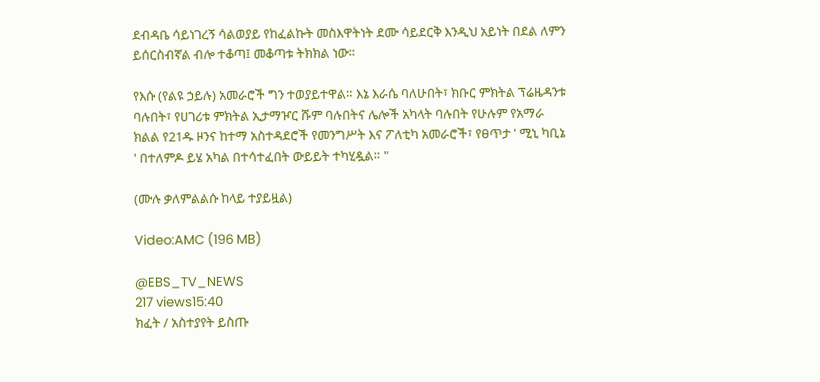ደብዳቤ ሳይነገረኝ ሳልወያይ የከፈልኩት መስእዋትነት ደሙ ሳይደርቅ እንዲህ አይነት በደል ለምን ይሰርስብኛል ብሎ ተቆጣ፤ መቆጣቱ ትክክል ነው።

የእሱ (የልዩ ኃይሉ) አመራሮች ግን ተወያይተዋል። እኔ እራሴ ባለሁበት፣ ክቡር ምክትል ፕሬዜዳንቱ ባሉበት፣ የሀገሪቱ ምክትል ኢታማዦር ሹም ባሉበትና ሌሎች አካላት ባሉበት የሁሉም የአማራ ክልል የ21ዱ ዞንና ከተማ አስተዳደሮች የመንግሥት እና ፖለቲካ አመራሮች፣ የፀጥታ ' ሚኒ ካቢኔ ' በተለምዶ ይሄ አካል በተሳተፈበት ውይይት ተካሂዷል። "

(ሙሉ ቃለምልልሱ ከላይ ተያይዟል)

Video:AMC (196 MB)

@EBS_TV_NEWS
217 views15:40
ክፈት / አስተያየት ይስጡ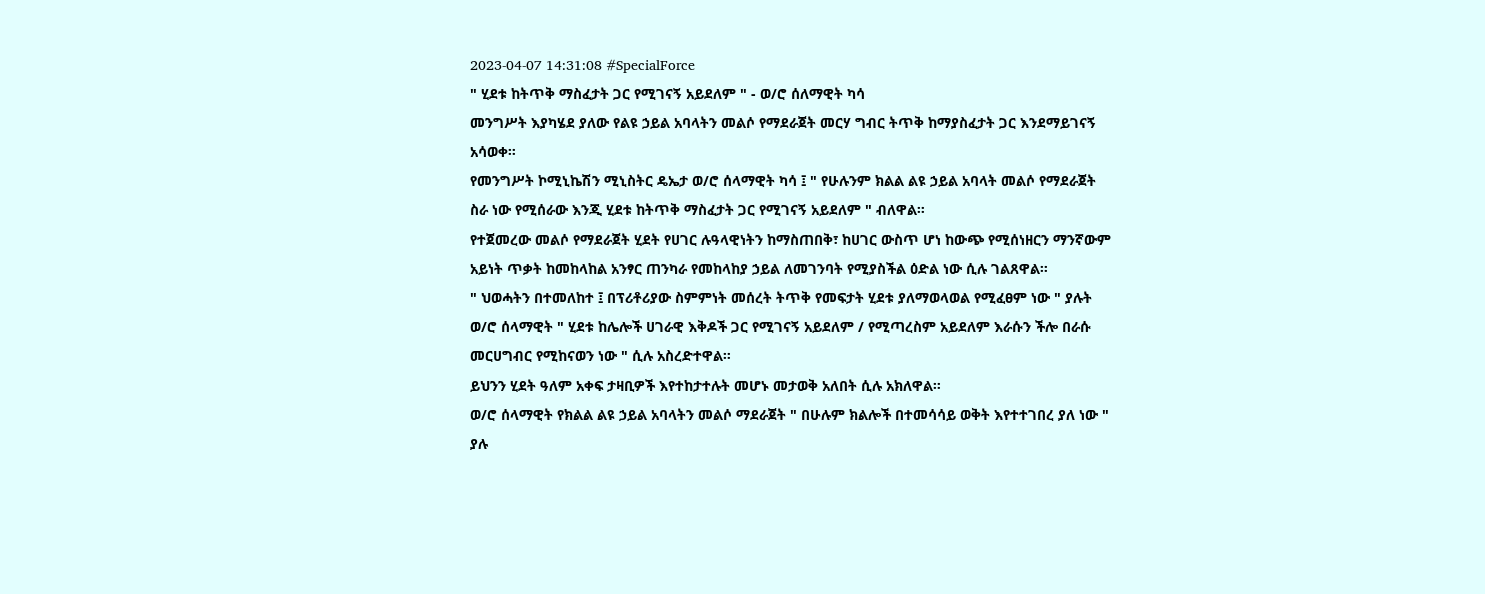2023-04-07 14:31:08 #SpecialForce
" ሂደቱ ከትጥቅ ማስፈታት ጋር የሚገናኝ አይደለም " - ወ/ሮ ሰለማዊት ካሳ
መንግሥት እያካሄደ ያለው የልዩ ኃይል አባላትን መልሶ የማደራጀት መርሃ ግብር ትጥቅ ከማያስፈታት ጋር እንደማይገናኝ አሳወቀ።
የመንግሥት ኮሚኒኬሽን ሚኒስትር ዴኤታ ወ/ሮ ሰላማዊት ካሳ ፤ " የሁሉንም ክልል ልዩ ኃይል አባላት መልሶ የማደራጀት ስራ ነው የሚሰራው እንጂ ሂደቱ ከትጥቅ ማስፈታት ጋር የሚገናኝ አይደለም " ብለዋል።
የተጀመረው መልሶ የማደራጀት ሂደት የሀገር ሉዓላዊነትን ከማስጠበቅ፣ ከሀገር ውስጥ ሆነ ከውጭ የሚሰነዘርን ማንኛውም አይነት ጥቃት ከመከላከል አንፃር ጠንካራ የመከላከያ ኃይል ለመገንባት የሚያስችል ዕድል ነው ሲሉ ገልጸዋል።
" ህወሓትን በተመለከተ ፤ በፕሪቶሪያው ስምምነት መሰረት ትጥቅ የመፍታት ሂደቱ ያለማወላወል የሚፈፀም ነው " ያሉት ወ/ሮ ሰላማዊት " ሂደቱ ከሌሎች ሀገራዊ እቅዶች ጋር የሚገናኝ አይደለም / የሚጣረስም አይደለም እራሱን ችሎ በራሱ መርሀግብር የሚከናወን ነው " ሲሉ አስረድተዋል።
ይህንን ሂደት ዓለም አቀፍ ታዛቢዎች እየተከታተሉት መሆኑ መታወቅ አለበት ሲሉ አክለዋል።
ወ/ሮ ሰላማዊት የክልል ልዩ ኃይል አባላትን መልሶ ማደራጀት " በሁሉም ክልሎች በተመሳሳይ ወቅት እየተተገበረ ያለ ነው " ያሉ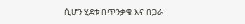ሲሆን ሂደቱ በጥንቃቄ እና በጋራ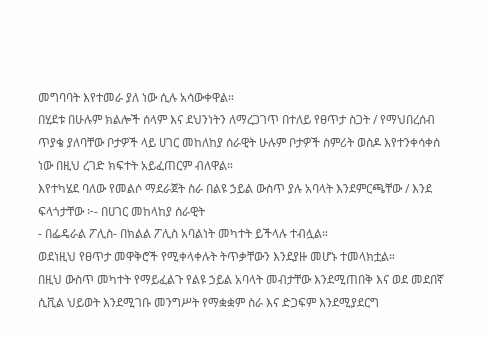መግባባት እየተመራ ያለ ነው ሲሉ አሳውቀዋል።
በሂደቱ በሁሉም ክልሎች ሰላም እና ደህንነትን ለማረጋገጥ በተለይ የፀጥታ ስጋት / የማህበረሰብ ጥያቄ ያለባቸው ቦታዎች ላይ ሀገር መከለከያ ሰራዊት ሁሉም ቦታዎች ስምሪት ወስዶ እየተንቀሳቀሰ ነው በዚህ ረገድ ክፍተት አይፈጠርም ብለዋል።
እየተካሄደ ባለው የመልሶ ማደራጀት ስራ በልዩ ኃይል ውስጥ ያሉ አባላት እንደምርጫቸው / እንደ ፍላጎታቸው ፦- በሀገር መከላከያ ሰራዊት
- በፌዴራል ፖሊስ- በክልል ፖሊስ አባልነት መካተት ይችላሉ ተብሏል።
ወደነዚህ የፀጥታ መዋቅሮች የሚቀላቀሉት ትጥቃቸውን እንደያዙ መሆኑ ተመላክቷል።
በዚህ ውስጥ መካተት የማይፈልጉ የልዩ ኃይል አባላት መብታቸው እንደሚጠበቅ እና ወደ መደበኛ ሲቪል ህይወት እንደሚገቡ መንግሥት የማቋቋም ስራ እና ድጋፍም እንደሚያደርግ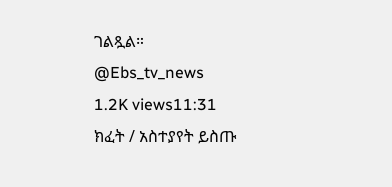ገልጿል።
@Ebs_tv_news
1.2K views11:31
ክፈት / አስተያየት ይስጡ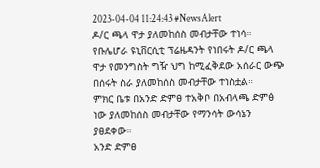2023-04-04 11:24:43 #NewsAlert
ዶ/ር ጫላ ዋታ ያለመከሰስ መብታቸው ተነሳ።
የቡሌሆራ ዩኒቨርሲቲ ፕሬዜዳንት የነበሩት ዶ/ር ጫላ ዋታ የመንግስት ግዥ ህግ ከሚፈቅደው አሰራር ውጭ በሰሩት ስራ ያለመከሰስ መብታቸው ተነስቷል።
ምክር ቤቱ በአንድ ድምፀ ተአቅቦ በአብላጫ ድምፅ ነው ያለመከሰስ መብታቸው የማንሳት ውሳኔን ያፀደቀው።
አንድ ድምፀ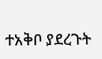ተአቅቦ ያደረጉት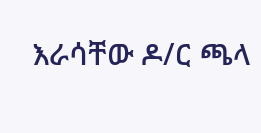እራሳቸው ዶ/ር ጫላ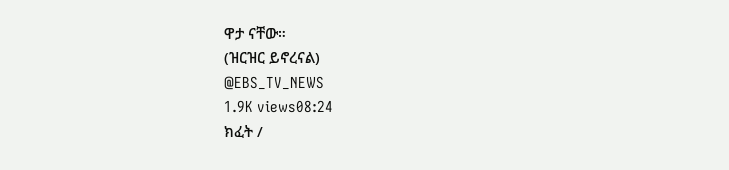ዋታ ናቸው።
(ዝርዝር ይኖረናል)
@EBS_TV_NEWS
1.9K views08:24
ክፈት /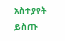አስተያየት ይስጡ